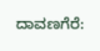ದಾವಣಗೆರೆ: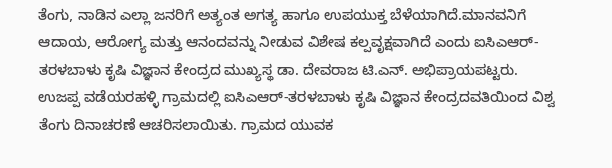ತೆಂಗು, ನಾಡಿನ ಎಲ್ಲಾ ಜನರಿಗೆ ಅತ್ಯಂತ ಅಗತ್ಯ ಹಾಗೂ ಉಪಯುಕ್ತ ಬೆಳೆಯಾಗಿದೆ.ಮಾನವನಿಗೆ ಆದಾಯ, ಆರೋಗ್ಯ ಮತ್ತು ಆನಂದವನ್ನು ನೀಡುವ ವಿಶೇಷ ಕಲ್ಪವೃಕ್ಷವಾಗಿದೆ ಎಂದು ಐಸಿಎಆರ್-ತರಳಬಾಳು ಕೃಷಿ ವಿಜ್ಞಾನ ಕೇಂದ್ರದ ಮುಖ್ಯಸ್ಥ ಡಾ. ದೇವರಾಜ ಟಿ.ಎನ್. ಅಭಿಪ್ರಾಯಪಟ್ಟರು.
ಉಜಪ್ಪ ವಡೆಯರಹಳ್ಳಿ ಗ್ರಾಮದಲ್ಲಿ ಐಸಿಎಆರ್-ತರಳಬಾಳು ಕೃಷಿ ವಿಜ್ಞಾನ ಕೇಂದ್ರದವತಿಯಿಂದ ವಿಶ್ವ ತೆಂಗು ದಿನಾಚರಣೆ ಆಚರಿಸಲಾಯಿತು. ಗ್ರಾಮದ ಯುವಕ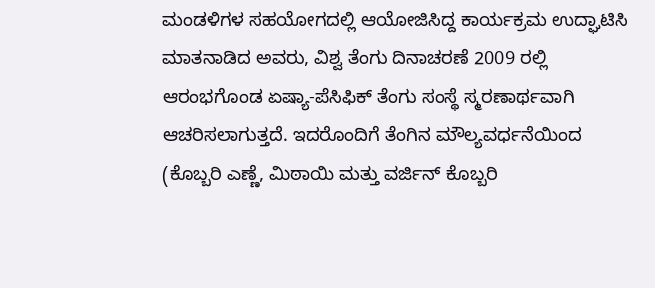ಮಂಡಳಿಗಳ ಸಹಯೋಗದಲ್ಲಿ ಆಯೋಜಿಸಿದ್ದ ಕಾರ್ಯಕ್ರಮ ಉದ್ಘಾಟಿಸಿ ಮಾತನಾಡಿದ ಅವರು, ವಿಶ್ವ ತೆಂಗು ದಿನಾಚರಣೆ 2009 ರಲ್ಲಿ ಆರಂಭಗೊಂಡ ಏಷ್ಯಾ-ಪೆಸಿಫಿಕ್ ತೆಂಗು ಸಂಸ್ಥೆ ಸ್ಮರಣಾರ್ಥವಾಗಿ ಆಚರಿಸಲಾಗುತ್ತದೆ. ಇದರೊಂದಿಗೆ ತೆಂಗಿನ ಮೌಲ್ಯವರ್ಧನೆಯಿಂದ (ಕೊಬ್ಬರಿ ಎಣ್ಣೆ, ಮಿಠಾಯಿ ಮತ್ತು ವರ್ಜಿನ್ ಕೊಬ್ಬರಿ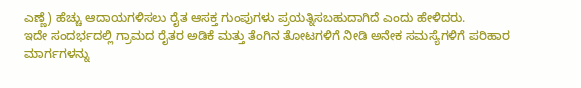ಎಣ್ಣೆ) ಹೆಚ್ಚು ಆದಾಯಗಳಿಸಲು ರೈತ ಆಸಕ್ತ ಗುಂಪುಗಳು ಪ್ರಯತ್ನಿಸಬಹುದಾಗಿದೆ ಎಂದು ಹೇಳಿದರು.
ಇದೇ ಸಂದರ್ಭದಲ್ಲಿ ಗ್ರಾಮದ ರೈತರ ಅಡಿಕೆ ಮತ್ತು ತೆಂಗಿನ ತೋಟಗಳಿಗೆ ನೀಡಿ ಅನೇಕ ಸಮಸ್ಯೆಗಳಿಗೆ ಪರಿಹಾರ ಮಾರ್ಗಗಳನ್ನು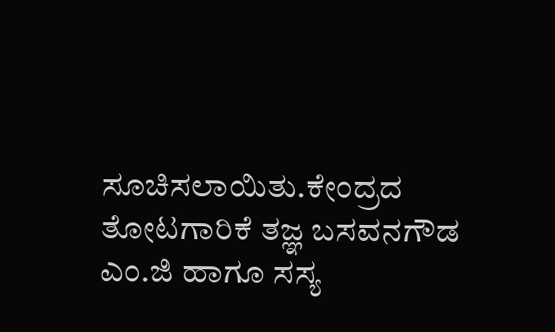ಸೂಚಿಸಲಾಯಿತು.ಕೇಂದ್ರದ ತೋಟಗಾರಿಕೆ ತಜ್ಞ ಬಸವನಗೌಡ ಎಂ.ಜಿ ಹಾಗೂ ಸಸ್ಯ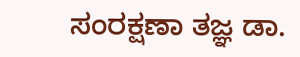ಸಂರಕ್ಷಣಾ ತಜ್ಞ ಡಾ.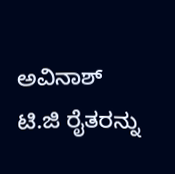ಅವಿನಾಶ್ ಟಿ.ಜಿ ರೈತರನ್ನು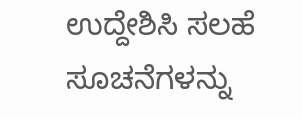ಉದ್ದೇಶಿಸಿ ಸಲಹೆ ಸೂಚನೆಗಳನ್ನು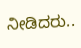ನೀಡಿದರು..